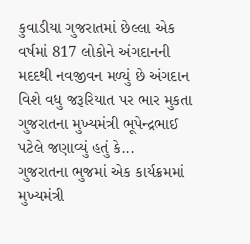કુવાડીયા ગુજરાતમાં છેલ્લા એક વર્ષમાં 817 લોકોને અંગદાનની મદદથી નવજીવન મળ્યું છે અંગદાન વિશે વધુ જરૂરિયાત પર ભાર મુકતા ગુજરાતના મુખ્યમંત્રી ભૂપેન્દ્રભાઈ પટેલે જણાવ્યું હતું કે...
ગુજરાતના ભુજમાં એક કાર્યક્રમમાં મુખ્યમંત્રી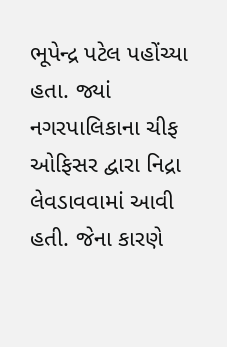ભૂપેન્દ્ર પટેલ પહોંચ્યા હતા. જ્યાં નગરપાલિકાના ચીફ ઓફિસર દ્વારા નિદ્રા લેવડાવવામાં આવી હતી. જેના કારણે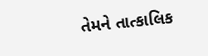તેમને તાત્કાલિક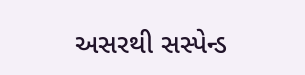અસરથી સસ્પેન્ડ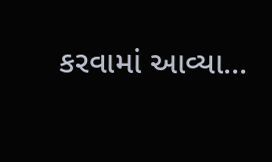કરવામાં આવ્યા...